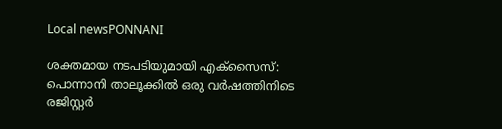Local newsPONNANI

ശക്തമായ നടപടിയുമായി എക്സൈസ്: പൊന്നാനി താലൂക്കിൽ ഒരു വർഷത്തിനിടെ രജിസ്റ്റർ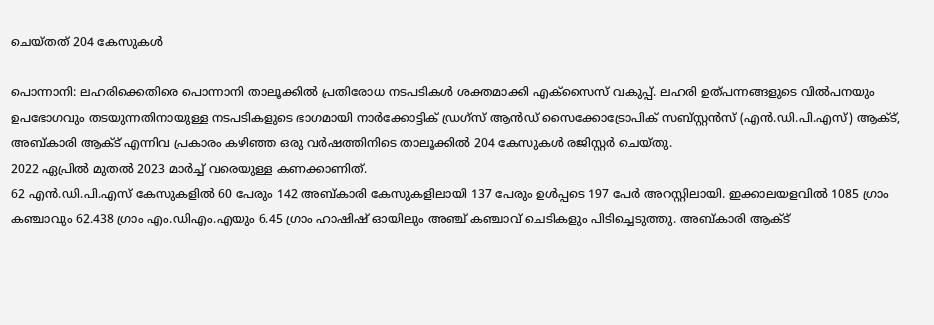ചെയ്തത് 204 കേസുകൾ

പൊന്നാനി: ലഹരിക്കെതിരെ പൊന്നാനി താലൂക്കിൽ പ്രതിരോധ നടപടികൾ ശക്തമാക്കി എക്സൈസ് വകുപ്പ്. ലഹരി ഉത്പന്നങ്ങളുടെ വിൽപനയും ഉപഭോഗവും തടയുന്നതിനായുള്ള നടപടികളുടെ ഭാഗമായി നാർക്കോട്ടിക് ഡ്രഗ്സ് ആൻഡ് സൈക്കോട്രോപിക് സബ്സ്റ്റൻസ് (എൻ.ഡി.പി.എസ്) ആക്ട്, അബ്കാരി ആക്ട് എന്നിവ പ്രകാരം കഴിഞ്ഞ ഒരു വർഷത്തിനിടെ താലൂക്കിൽ 204 കേസുകൾ രജിസ്റ്റർ ചെയ്തു.
2022 ഏപ്രിൽ മുതൽ 2023 മാർച്ച് വരെയുള്ള കണക്കാണിത്.
62 എൻ.ഡി.പി.എസ് കേസുകളിൽ 60 പേരും 142 അബ്കാരി കേസുകളിലായി 137 പേരും ഉൾപ്പടെ 197 പേർ അറസ്റ്റിലായി. ഇക്കാലയളവിൽ 1085 ഗ്രാം കഞ്ചാവും 62.438 ഗ്രാം എം.ഡിഎം.എയും 6.45 ഗ്രാം ഹാഷിഷ് ഓയിലും അഞ്ച് കഞ്ചാവ് ചെടികളും പിടിച്ചെടുത്തു. അബ്കാരി ആക്ട്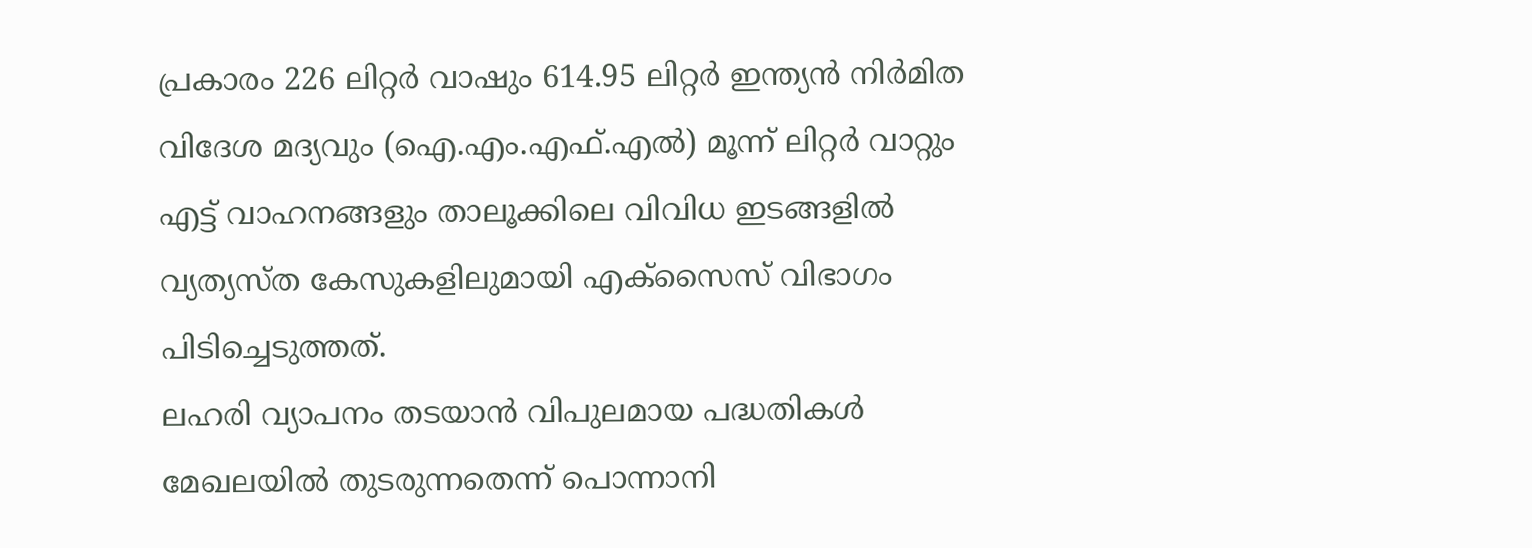പ്രകാരം 226 ലിറ്റർ വാഷും 614.95 ലിറ്റർ ഇന്ത്യൻ നിർമിത വിദേശ മദ്യവും (ഐ.എം.എഫ്.എൽ) മൂന്ന് ലിറ്റർ വാറ്റും എട്ട് വാഹനങ്ങളും താലൂക്കിലെ വിവിധ ഇടങ്ങളിൽ വ്യത്യസ്ത കേസുകളിലുമായി എക്സൈസ് വിഭാഗം പിടിച്ചെടുത്തത്.
ലഹരി വ്യാപനം തടയാൻ വിപുലമായ പദ്ധതികൾ മേഖലയിൽ തുടരുന്നതെന്ന് പൊന്നാനി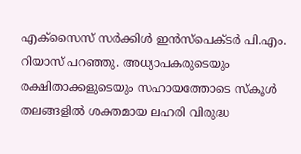എക്‌സൈസ് സർക്കിൾ ഇൻസ്പെക്ടർ പി.എം. റിയാസ് പറഞ്ഞു. അധ്യാപകരുടെയും രക്ഷിതാക്കളുടെയും സഹായത്തോടെ സ്‌കൂൾ തലങ്ങളിൽ ശക്തമായ ലഹരി വിരുദ്ധ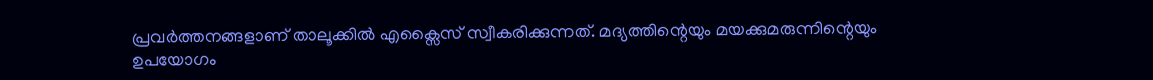പ്രവർത്തനങ്ങളാണ് താലൂക്കിൽ എക്സൈസ് സ്വീകരിക്കുന്നത്. മദ്യത്തിന്റെയും മയക്കുമരുന്നിന്റെയും ഉപയോഗം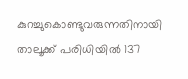കുറച്ചുകൊണ്ടുവരുന്നതിനായി താലൂക്ക് പരിധിയിൽ 137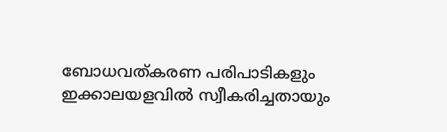ബോധവത്കരണ പരിപാടികളും ഇക്കാലയളവിൽ സ്വീകരിച്ചതായും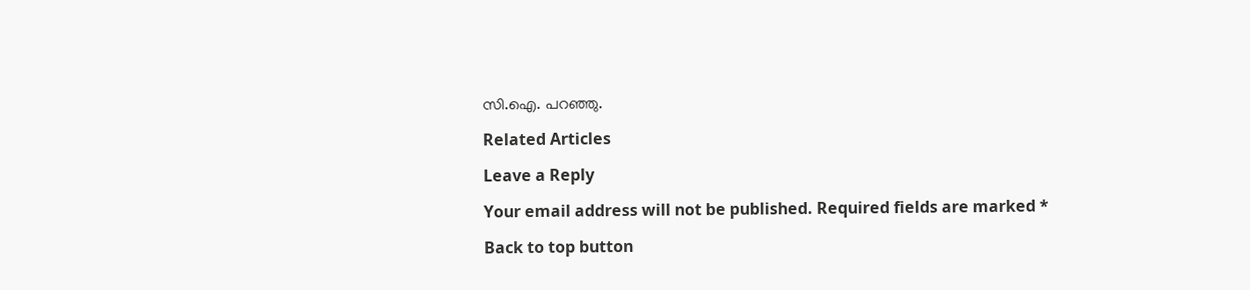സി.ഐ. പറഞ്ഞു.

Related Articles

Leave a Reply

Your email address will not be published. Required fields are marked *

Back to top button